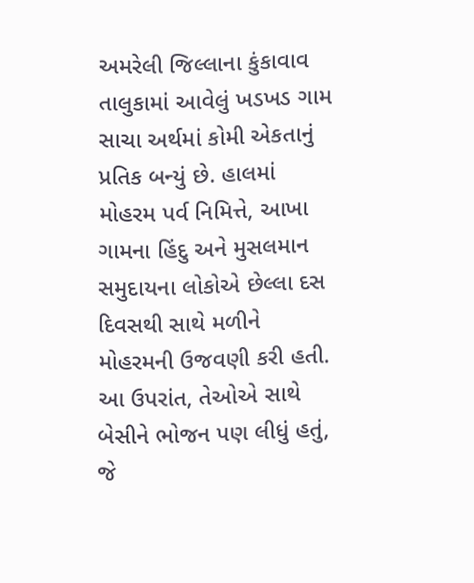અમરેલી જિલ્લાના કુંકાવાવ તાલુકામાં આવેલું ખડખડ ગામ સાચા અર્થમાં કોમી એકતાનું પ્રતિક બન્યું છે. હાલમાં મોહરમ પર્વ નિમિત્તે, આખા ગામના હિંદુ અને મુસલમાન સમુદાયના લોકોએ છેલ્લા દસ દિવસથી સાથે મળીને મોહરમની ઉજવણી કરી હતી. આ ઉપરાંત, તેઓએ સાથે બેસીને ભોજન પણ લીધું હતું, જે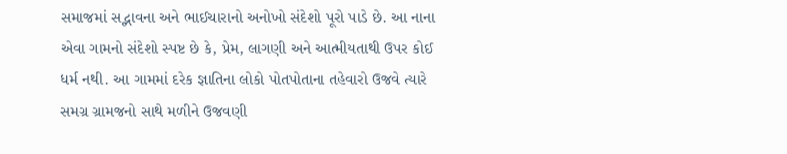સમાજમાં સદ્ભાવના અને ભાઈચારાનો અનોખો સંદેશો પૂરો પાડે છે. આ નાના એવા ગામનો સંદેશો સ્પષ્ટ છે કે, પ્રેમ, લાગણી અને આત્મીયતાથી ઉપર કોઈ ધર્મ નથી. આ ગામમાં દરેક જ્ઞાતિના લોકો પોતપોતાના તહેવારો ઉજવે ત્યારે સમગ્ર ગ્રામજનો સાથે મળીને ઉજવણી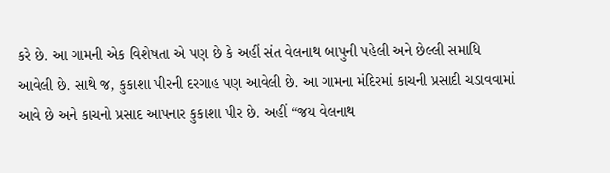કરે છે. આ ગામની એક વિશેષતા એ પણ છે કે અહીં સંત વેલનાથ બાપુની પહેલી અને છેલ્લી સમાધિ આવેલી છે. સાથે જ, કુકાશા પીરની દરગાહ પણ આવેલી છે. આ ગામના મંદિરમાં કાચની પ્રસાદી ચડાવવામાં આવે છે અને કાચનો પ્રસાદ આપનાર કુકાશા પીર છે. અહીં “જય વેલનાથ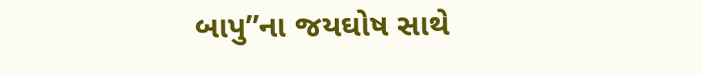બાપુ”ના જયઘોષ સાથે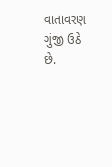વાતાવરણ ગુંજી ઉઠે છે.